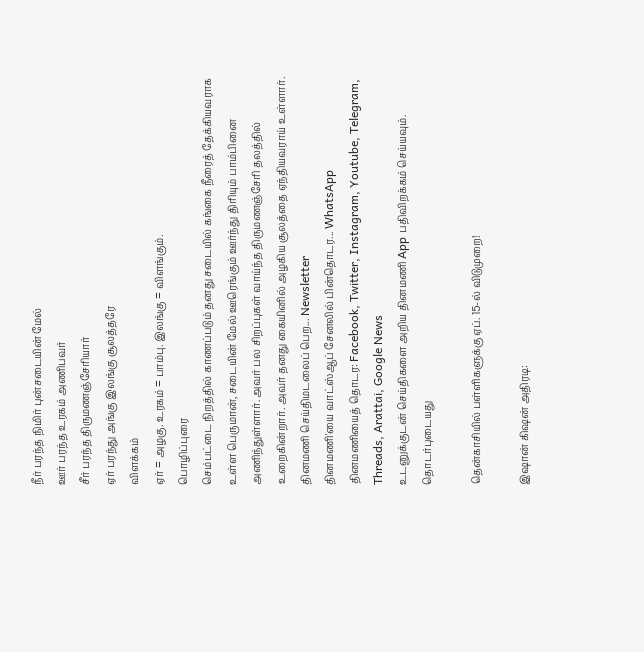நீர் பரந்த நிமிர் புன்சடையின் மேல்
ஊர் பரந்த உரகம் அணிபவர்
சீர் பரந்த திருமணஞ்சேரியார்
ஏர் பரந்து அங்கு இலங்கு சூலத்தரே
விளக்கம்
ஏர் = அழகு. உரகம் = பாம்பு. இலங்கு = விளங்கும்.
பொழிப்புரை
செம்பட்டை நிறத்தில் காணப்படும் தனது சடையில் கங்கை நீரைத் தேக்கியவராக உள்ள பெருமான், சடையின் மேல் ஊரெங்கும் ஊர்ந்து திரியும் பாம்பினை அணிந்துள்ளார். அவர் பல சிறப்புகள் வாய்ந்த திருமணஞ்சேரி தலத்தில் உறைகின்றார். அவர் தனது கையினில் அழகிய சூலத்தை ஏந்தியவராய் உள்ளார்.
தினமணி செய்திமடலைப் பெற... Newsletter
தினமணி'யை வாட்ஸ்ஆப் சேனலில் பின்தொடர... WhatsApp
தினமணியைத் தொடர: Facebook, Twitter, Instagram, Youtube, Telegram, Threads, Arattai, Google News
உடனுக்குடன் செய்திகளை அறிய தினமணி App பதிவிறக்கம் செய்யவும்.
தொடர்புடையது

தென்காசியில் பள்ளிகளுக்கு ஏப். 15-ல் விடுமுறை!

இஷான் கிஷன் அதிரடி: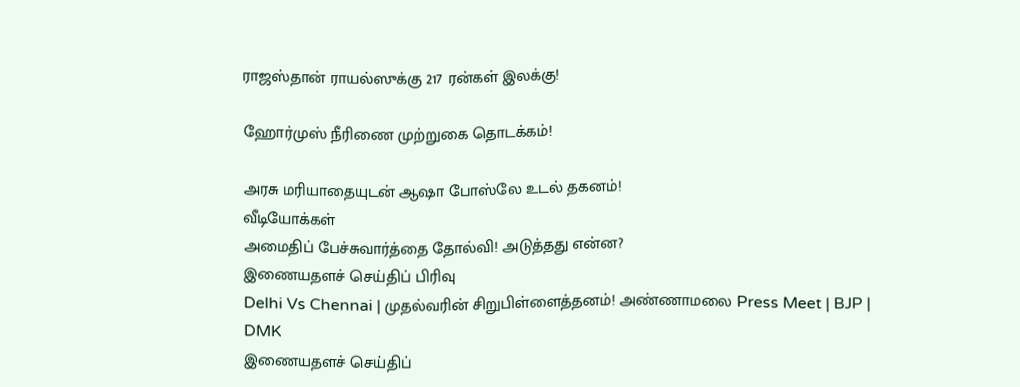ராஜஸ்தான் ராயல்ஸுக்கு 217 ரன்கள் இலக்கு!

ஹோர்முஸ் நீரிணை முற்றுகை தொடக்கம்!

அரசு மரியாதையுடன் ஆஷா போஸ்லே உடல் தகனம்!
வீடியோக்கள்
அமைதிப் பேச்சுவார்த்தை தோல்வி! அடுத்தது என்ன?
இணையதளச் செய்திப் பிரிவு
Delhi Vs Chennai | முதல்வரின் சிறுபிள்ளைத்தனம்! அண்ணாமலை Press Meet | BJP | DMK
இணையதளச் செய்திப்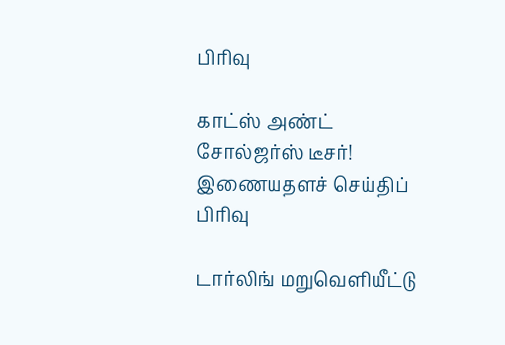பிரிவு

காட்ஸ் அண்ட் சோல்ஜர்ஸ் டீசர்!
இணையதளச் செய்திப் பிரிவு

டார்லிங் மறுவெளியீட்டு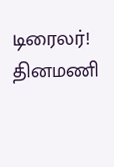டிரைலர்!
தினமணி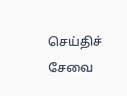செய்திச் சேவை